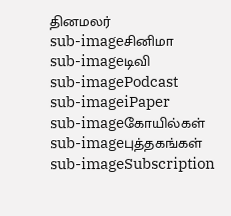தினமலர்
sub-imageசினிமா
sub-imageடிவி
sub-imagePodcast
sub-imageiPaper
sub-imageகோயில்கள்
sub-imageபுத்தகங்கள்
sub-imageSubscription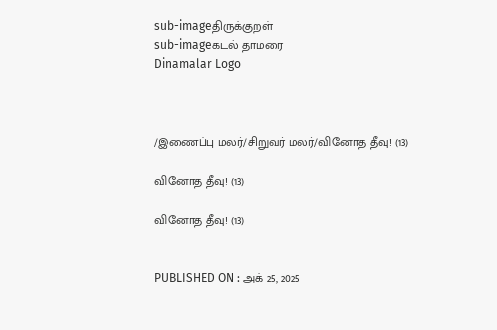sub-imageதிருக்குறள்
sub-imageகடல் தாமரை
Dinamalar Logo



/இணைப்பு மலர்/சிறுவர் மலர்/வினோத தீவு! (13)

வினோத தீவு! (13)

வினோத தீவு! (13)


PUBLISHED ON : அக் 25, 2025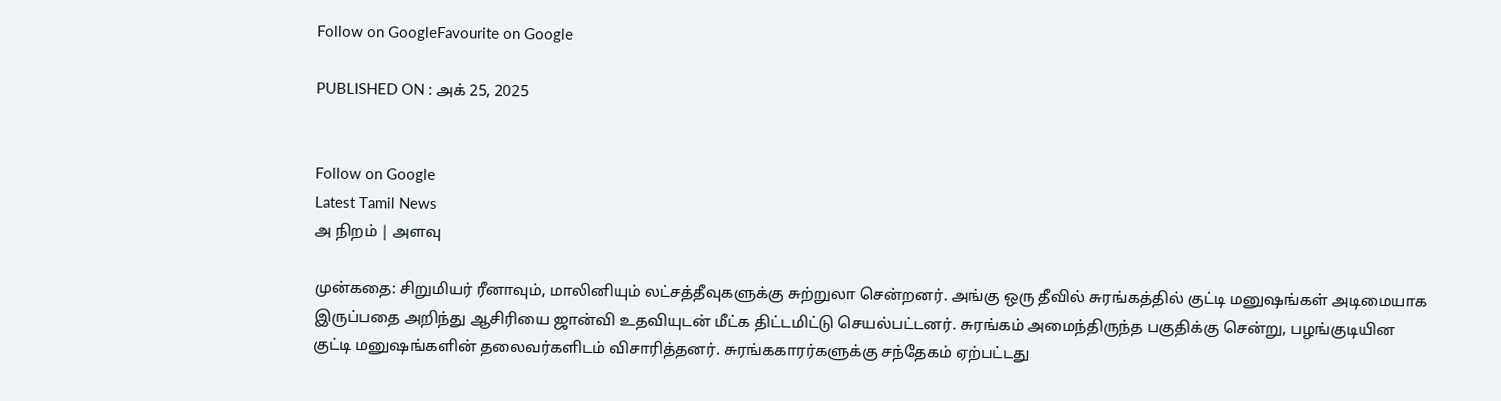Follow on GoogleFavourite on Google

PUBLISHED ON : அக் 25, 2025


Follow on Google
Latest Tamil News
அ நிறம் | அளவு

முன்கதை: சிறுமியர் ரீனாவும், மாலினியும் லட்சத்தீவுகளுக்கு சுற்றுலா சென்றனர். அங்கு ஒரு தீவில் சுரங்கத்தில் குட்டி மனுஷங்கள் அடிமையாக இருப்பதை அறிந்து ஆசிரியை ஜான்வி உதவியுடன் மீட்க திட்டமிட்டு செயல்பட்டனர். சுரங்கம் அமைந்திருந்த பகுதிக்கு சென்று, பழங்குடியின குட்டி மனுஷங்களின் தலைவர்களிடம் விசாரித்தனர். சுரங்ககாரர்களுக்கு சந்தேகம் ஏற்பட்டது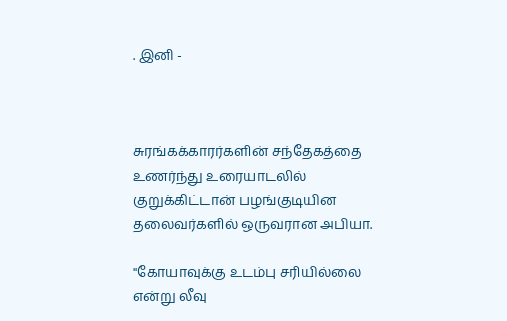. இனி -



சுரங்கக்காரர்களின் சந்தேகத்தை உணர்ந்து உரையாடலில் குறுக்கிட்டான் பழங்குடியின தலைவர்களில் ஒருவரான அபியா.

''கோயாவுக்கு உடம்பு சரியில்லை என்று லீவு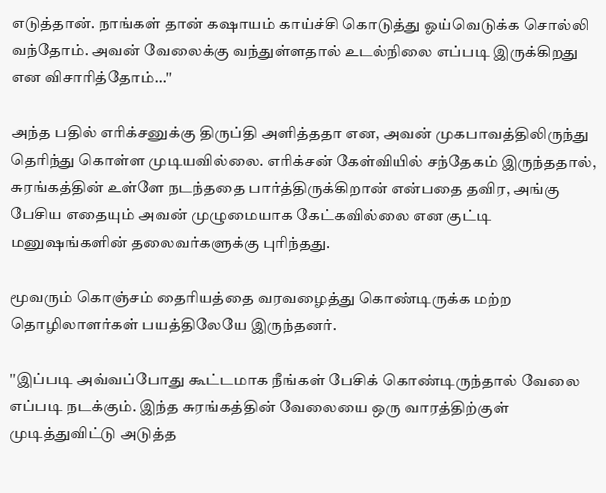எடுத்தான். நாங்கள் தான் கஷாயம் காய்ச்சி கொடுத்து ஓய்வெடுக்க சொல்லி வந்தோம். அவன் வேலைக்கு வந்துள்ளதால் உடல்நிலை எப்படி இருக்கிறது என விசாரித்தோம்...''

அந்த பதில் எரிக்சனுக்கு திருப்தி அளித்ததா என, அவன் முகபாவத்திலிருந்து தெரிந்து கொள்ள முடியவில்லை. எரிக்சன் கேள்வியில் சந்தேகம் இருந்ததால், சுரங்கத்தின் உள்ளே நடந்ததை பார்த்திருக்கிறான் என்பதை தவிர, அங்கு பேசிய எதையும் அவன் முழுமையாக கேட்கவில்லை என குட்டி மனுஷங்களின் தலைவர்களுக்கு புரிந்தது.

மூவரும் கொஞ்சம் தைரியத்தை வரவழைத்து கொண்டிருக்க மற்ற தொழிலாளர்கள் பயத்திலேயே இருந்தனர்.

''இப்படி அவ்வப்போது கூட்டமாக நீங்கள் பேசிக் கொண்டிருந்தால் வேலை எப்படி நடக்கும். இந்த சுரங்கத்தின் வேலையை ஒரு வாரத்திற்குள் முடித்துவிட்டு அடுத்த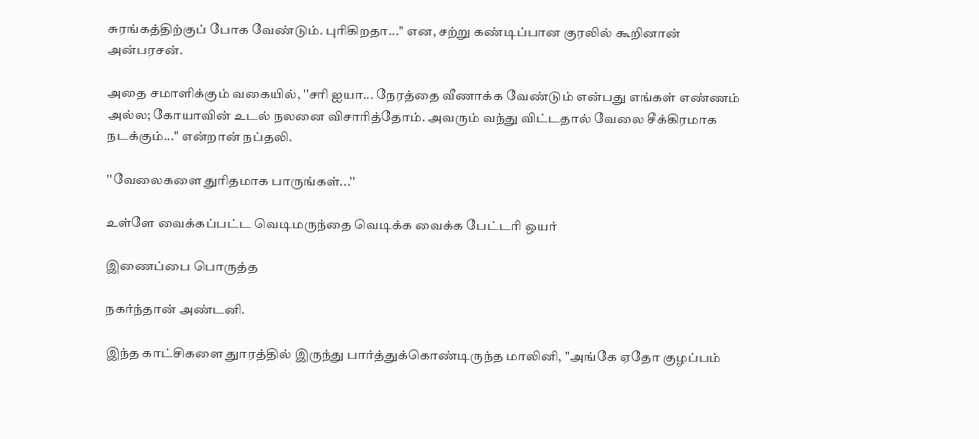சுரங்கத்திற்குப் போக வேண்டும். புரிகிறதா...'' என, சற்று கண்டிப்பான குரலில் கூறினான் அன்பரசன்.

அதை சமாளிக்கும் வகையில், ''சரி ஐயா... நேரத்தை வீணாக்க வேண்டும் என்பது எங்கள் எண்ணம் அல்ல; கோயாவின் உடல் நலனை விசாரித்தோம். அவரும் வந்து விட்டதால் வேலை சீக்கிரமாக நடக்கும்...'' என்றான் நப்தலி.

''வேலைகளை துரிதமாக பாருங்கள்...''

உள்ளே வைக்கப்பட்ட வெடிமருந்தை வெடிக்க வைக்க பேட்டரி ஒயர்

இணைப்பை பொருத்த

நகர்ந்தான் அண்டனி.

இந்த காட்சிகளை துாரத்தில் இருந்து பார்த்துக்கொண்டிருந்த மாலினி, ''அங்கே ஏதோ குழப்பம்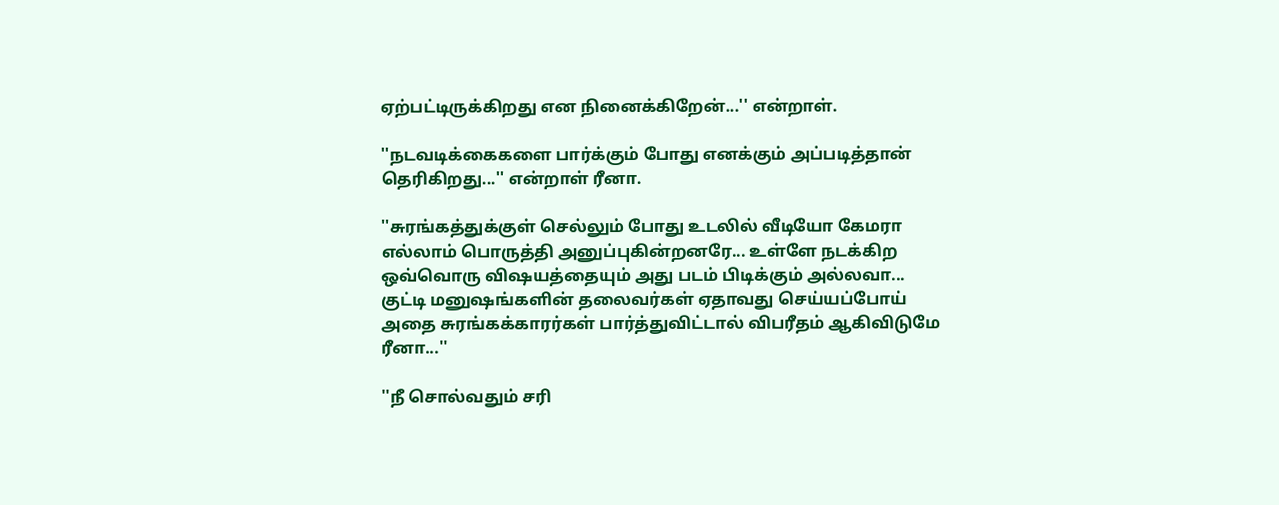ஏற்பட்டிருக்கிறது என நினைக்கிறேன்...'' என்றாள்.

''நடவடிக்கைகளை பார்க்கும் போது எனக்கும் அப்படித்தான் தெரிகிறது...'' என்றாள் ரீனா.

''சுரங்கத்துக்குள் செல்லும் போது உடலில் வீடியோ கேமரா எல்லாம் பொருத்தி அனுப்புகின்றனரே... உள்ளே நடக்கிற ஒவ்வொரு விஷயத்தையும் அது படம் பிடிக்கும் அல்லவா... குட்டி மனுஷங்களின் தலைவர்கள் ஏதாவது செய்யப்போய் அதை சுரங்கக்காரர்கள் பார்த்துவிட்டால் விபரீதம் ஆகிவிடுமே ரீனா...''

''நீ சொல்வதும் சரி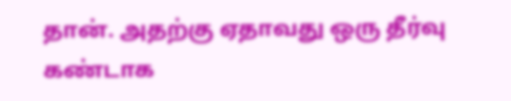தான். அதற்கு ஏதாவது ஒரு தீர்வு கண்டாக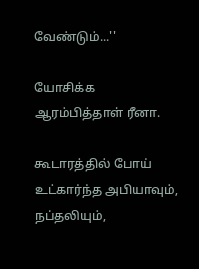வேண்டும்...''

யோசிக்க ஆரம்பித்தாள் ரீனா.

கூடாரத்தில் போய் உட்கார்ந்த அபியாவும், நப்தலியும்,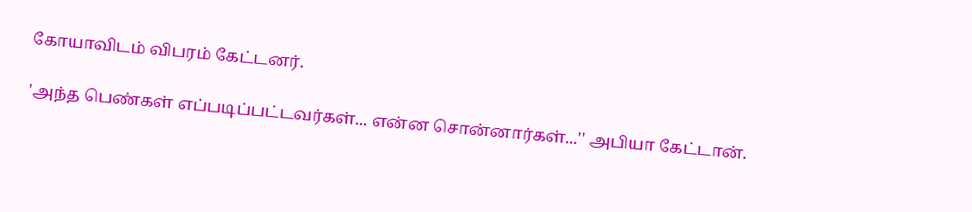கோயாவிடம் விபரம் கேட்டனர்.

'அந்த பெண்கள் எப்படிப்பட்டவர்கள்... என்ன சொன்னார்கள்...'' அபியா கேட்டான்.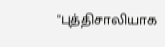''புத்திசாலியாக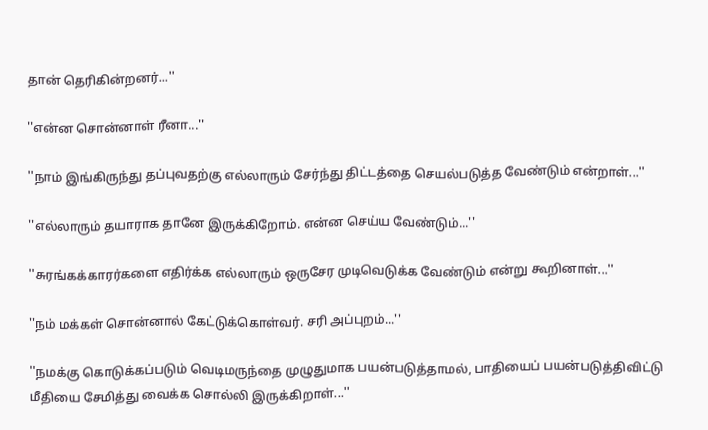தான் தெரிகின்றனர்...''

''என்ன சொன்னாள் ரீனா...''

''நாம் இங்கிருந்து தப்புவதற்கு எல்லாரும் சேர்ந்து திட்டத்தை செயல்படுத்த வேண்டும் என்றாள்...''

''எல்லாரும் தயாராக தானே இருக்கிறோம். என்ன செய்ய வேண்டும்...''

''சுரங்கக்காரர்களை எதிர்க்க எல்லாரும் ஒருசேர முடிவெடுக்க வேண்டும் என்று கூறினாள்...''

''நம் மக்கள் சொன்னால் கேட்டுக்கொள்வர். சரி அப்புறம்...''

''நமக்கு கொடுக்கப்படும் வெடிமருந்தை முழுதுமாக பயன்படுத்தாமல், பாதியைப் பயன்படுத்திவிட்டு மீதியை சேமித்து வைக்க சொல்லி இருக்கிறாள்...''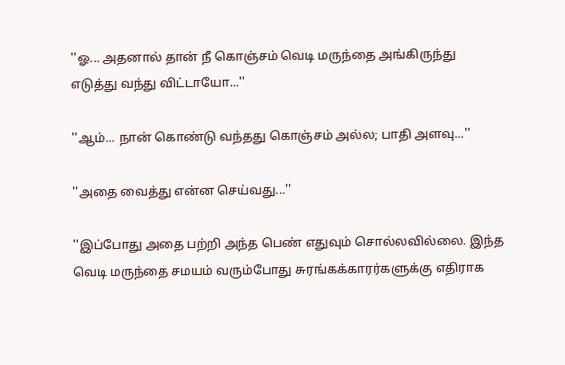''ஓ... அதனால் தான் நீ கொஞ்சம் வெடி மருந்தை அங்கிருந்து எடுத்து வந்து விட்டாயோ...''

''ஆம்... நான் கொண்டு வந்தது கொஞ்சம் அல்ல; பாதி அளவு...''

''அதை வைத்து என்ன செய்வது...''

''இப்போது அதை பற்றி அந்த பெண் எதுவும் சொல்லவில்லை. இந்த வெடி மருந்தை சமயம் வரும்போது சுரங்கக்காரர்களுக்கு எதிராக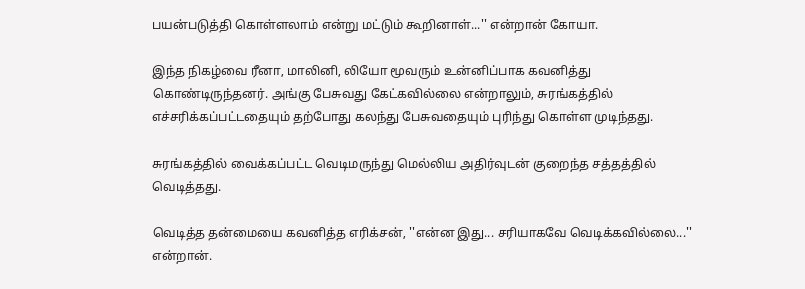பயன்படுத்தி கொள்ளலாம் என்று மட்டும் கூறினாள்...'' என்றான் கோயா.

இந்த நிகழ்வை ரீனா, மாலினி, லியோ மூவரும் உன்னிப்பாக கவனித்து கொண்டிருந்தனர். அங்கு பேசுவது கேட்கவில்லை என்றாலும், சுரங்கத்தில் எச்சரிக்கப்பட்டதையும் தற்போது கலந்து பேசுவதையும் புரிந்து கொள்ள முடிந்தது.

சுரங்கத்தில் வைக்கப்பட்ட வெடிமருந்து மெல்லிய அதிர்வுடன் குறைந்த சத்தத்தில் வெடித்தது.

வெடித்த தன்மையை கவனித்த எரிக்சன், ''என்ன இது... சரியாகவே வெடிக்கவில்லை...'' என்றான்.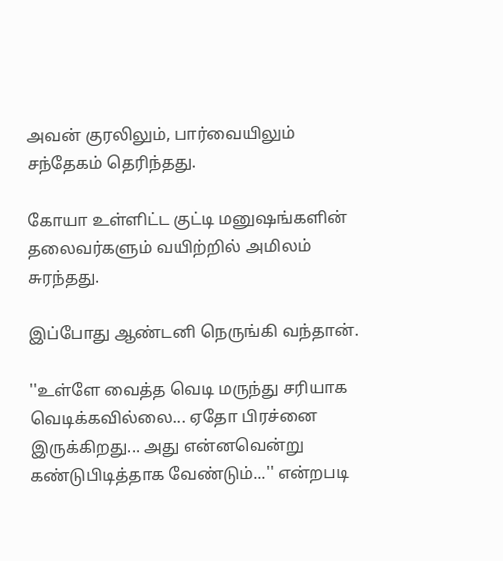அவன் குரலிலும், பார்வையிலும் சந்தேகம் தெரிந்தது.

கோயா உள்ளிட்ட குட்டி மனுஷங்களின் தலைவர்களும் வயிற்றில் அமிலம் சுரந்தது.

இப்போது ஆண்டனி நெருங்கி வந்தான்.

''உள்ளே வைத்த வெடி மருந்து சரியாக வெடிக்கவில்லை... ஏதோ பிரச்னை இருக்கிறது... அது என்னவென்று கண்டுபிடித்தாக வேண்டும்...'' என்றபடி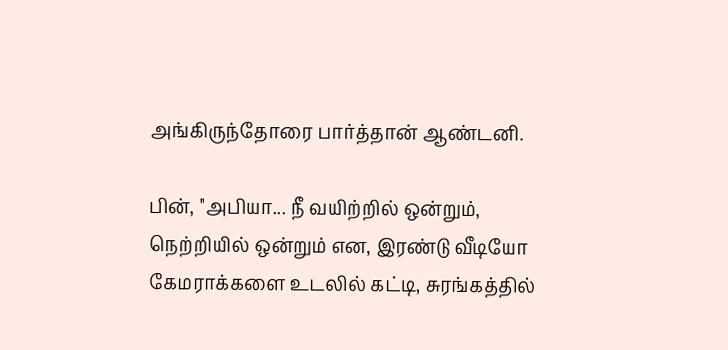அங்கிருந்தோரை பார்த்தான் ஆண்டனி.

பின், ''அபியா... நீ வயிற்றில் ஒன்றும், நெற்றியில் ஒன்றும் என, இரண்டு வீடியோ கேமராக்களை உடலில் கட்டி, சுரங்கத்தில்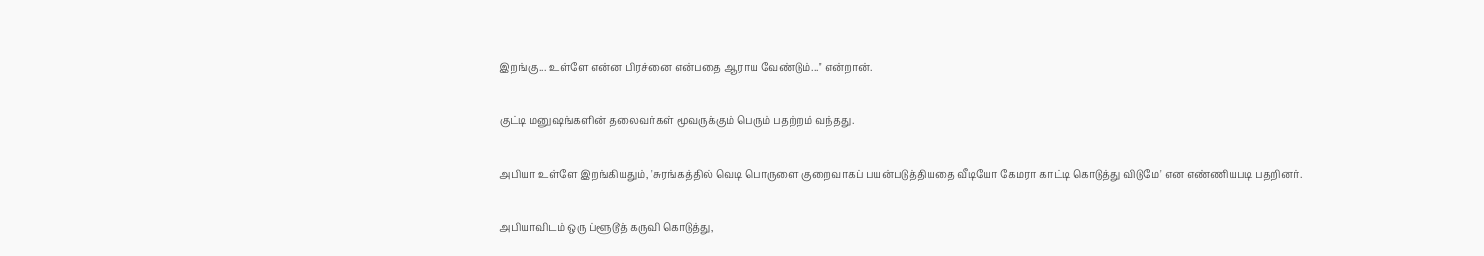இறங்கு... உள்ளே என்ன பிரச்னை என்பதை ஆராய வேண்டும்...'' என்றான்.

குட்டி மனுஷங்களின் தலைவர்கள் மூவருக்கும் பெரும் பதற்றம் வந்தது.

அபியா உள்ளே இறங்கியதும், 'சுரங்கத்தில் வெடி பொருளை குறைவாகப் பயன்படுத்தியதை வீடியோ கேமரா காட்டி கொடுத்து விடுமே' என எண்ணியபடி பதறினர்.

அபியாவிடம் ஒரு ப்ளூடூத் கருவி கொடுத்து,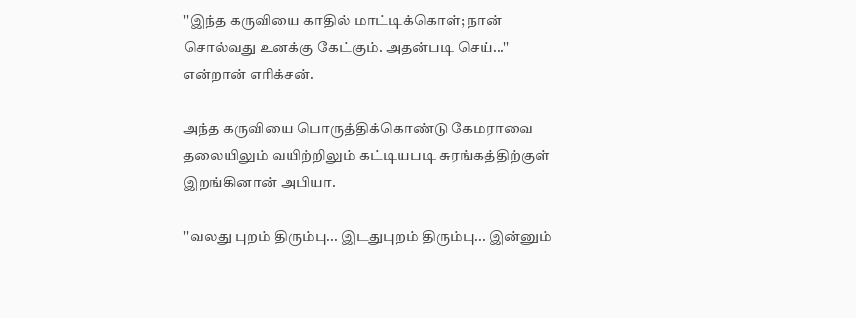''இந்த கருவியை காதில் மாட்டிக்கொள்; நான் சொல்வது உனக்கு கேட்கும். அதன்படி செய்...'' என்றான் எரிக்சன்.

அந்த கருவியை பொருத்திக்கொண்டு கேமராவை தலையிலும் வயிற்றிலும் கட்டியபடி சுரங்கத்திற்குள் இறங்கினான் அபியா.

''வலது புறம் திரும்பு... இடதுபுறம் திரும்பு... இன்னும்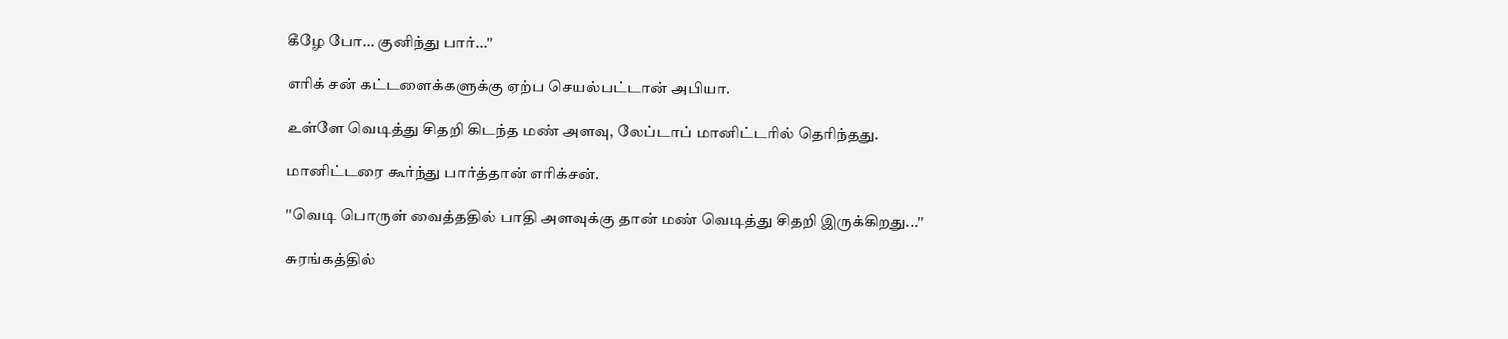கீழே போ... குனிந்து பார்...''

எரிக் சன் கட்டளைக்களுக்கு ஏற்ப செயல்பட்டான் அபியா.

உள்ளே வெடித்து சிதறி கிடந்த மண் அளவு, லேப்டாப் மானிட்டரில் தெரிந்தது.

மானிட்டரை கூர்ந்து பார்த்தான் எரிக்சன்.

''வெடி பொருள் வைத்ததில் பாதி அளவுக்கு தான் மண் வெடித்து சிதறி இருக்கிறது...''

சுரங்கத்தில்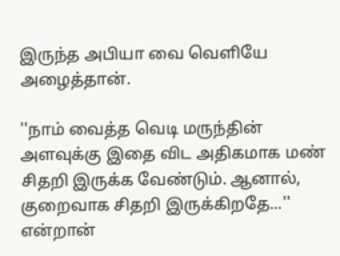இருந்த அபியா வை வெளியே அழைத்தான்.

''நாம் வைத்த வெடி மருந்தின் அளவுக்கு இதை விட அதிகமாக மண் சிதறி இருக்க வேண்டும். ஆனால், குறைவாக சிதறி இருக்கிறதே...'' என்றான்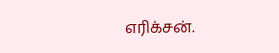எரிக்சன்.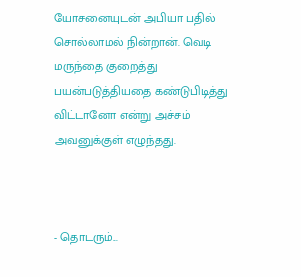யோசனையுடன் அபியா பதில் சொல்லாமல் நின்றான். வெடி மருந்தை குறைத்து பயன்படுத்தியதை கண்டுபிடித்து விட்டானோ என்று அச்சம் அவனுக்குள் எழுந்தது.



- தொடரும்...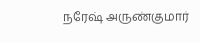நரேஷ் அருண்குமார்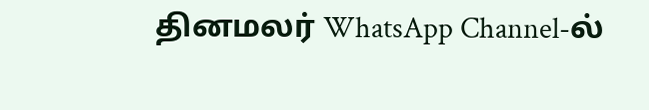தினமலர் WhatsApp Channel-ல்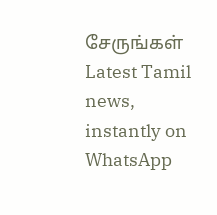சேருங்கள்
Latest Tamil news, instantly on WhatsApp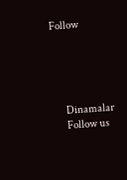Follow





      Dinamalar
      Follow us